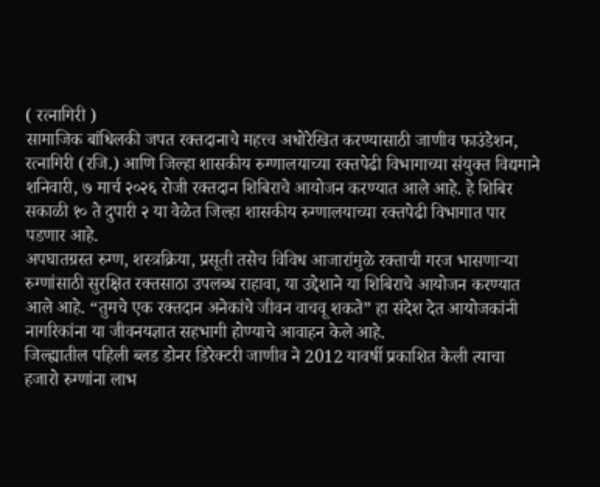( रत्नागिरी )
सामाजिक बांधिलकी जपत रक्तदानाचे महत्त्व अधोरेखित करण्यासाठी जाणीव फाउंडेशन, रत्नागिरी (रजि.) आणि जिल्हा शासकीय रुग्णालयाच्या रक्तपेढी विभागाच्या संयुक्त विद्यमाने शनिवारी, ७ मार्च २०२६ रोजी रक्तदान शिबिराचे आयोजन करण्यात आले आहे. हे शिबिर सकाळी १० ते दुपारी २ या वेळेत जिल्हा शासकीय रुग्णालयाच्या रक्तपेढी विभागात पार पडणार आहे.
अपघातग्रस्त रुग्ण, शस्त्रक्रिया, प्रसूती तसेच विविध आजारांमुळे रक्ताची गरज भासणाऱ्या रुग्णांसाठी सुरक्षित रक्तसाठा उपलब्ध राहावा, या उद्देशाने या शिबिराचे आयोजन करण्यात आले आहे. “तुमचे एक रक्तदान अनेकांचे जीवन वाचवू शकते” हा संदेश देत आयोजकांनी नागरिकांना या जीवनयज्ञात सहभागी होण्याचे आवाहन केले आहे.
जिल्ह्यातील पहिली ब्लड डोनर डिरेक्टरी जाणीव ने 2012 यावर्षी प्रकाशित केली त्याचा हजारो रुग्णांना लाभ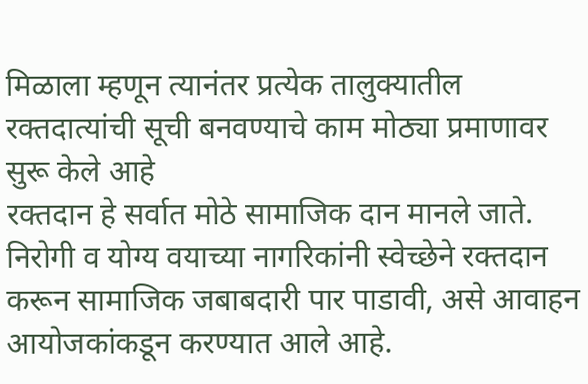मिळाला म्हणून त्यानंतर प्रत्येक तालुक्यातील रक्तदात्यांची सूची बनवण्याचे काम मोठ्या प्रमाणावर सुरू केले आहे
रक्तदान हे सर्वात मोठे सामाजिक दान मानले जाते. निरोगी व योग्य वयाच्या नागरिकांनी स्वेच्छेने रक्तदान करून सामाजिक जबाबदारी पार पाडावी, असे आवाहन आयोजकांकडून करण्यात आले आहे.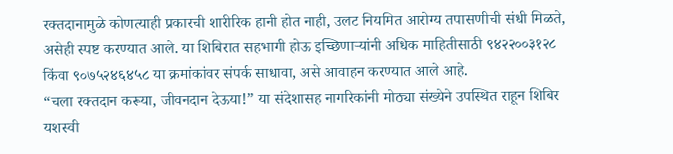रक्तदानामुळे कोणत्याही प्रकारची शारीरिक हानी होत नाही, उलट नियमित आरोग्य तपासणीची संधी मिळते, असेही स्पष्ट करण्यात आले. या शिबिरात सहभागी होऊ इच्छिणाऱ्यांनी अधिक माहितीसाठी ९४२२००३१२८ किंवा ९०७५२४६४५८ या क्रमांकांवर संपर्क साधावा, असे आवाहन करण्यात आले आहे.
“चला रक्तदान करूया, जीवनदान देऊया!” या संदेशासह नागरिकांनी मोठ्या संख्येने उपस्थित राहून शिबिर यशस्वी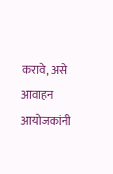करावे, असे आवाहन आयोजकांनी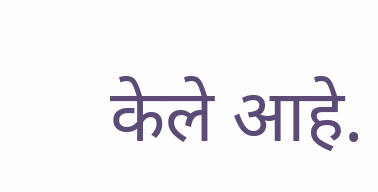केले आहे.